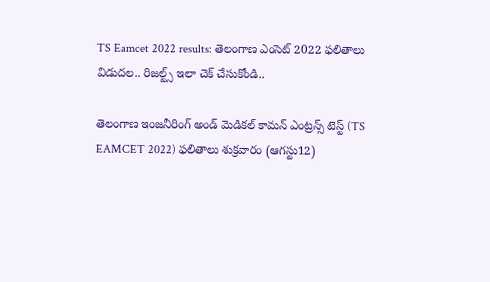TS Eamcet 2022 results: తెలంగాణ ఎంసెట్‌ 2022 ఫలితాలు విడుదల.. రిజల్ట్స్‌ ఇలా చెక్‌ చేసుకోండి..

తెలంగాణ ఇంజనీరింగ్‌ అండ్‌ మెడికల్‌ కామన్‌ ఎంట్రన్స్‌ టెస్ట్‌ (TS EAMCET 2022) ఫలితాలు శుక్రవారం (ఆగస్టు12)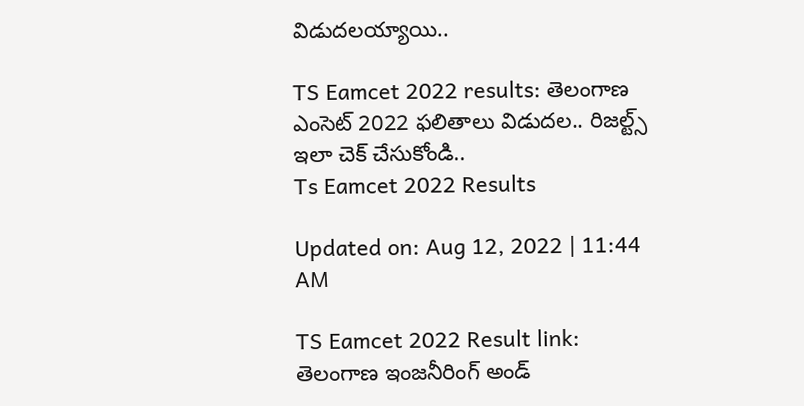విడుదలయ్యాయి..

TS Eamcet 2022 results: తెలంగాణ ఎంసెట్‌ 2022 ఫలితాలు విడుదల.. రిజల్ట్స్‌ ఇలా చెక్‌ చేసుకోండి..
Ts Eamcet 2022 Results

Updated on: Aug 12, 2022 | 11:44 AM

TS Eamcet 2022 Result link: తెలంగాణ ఇంజనీరింగ్‌ అండ్‌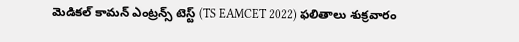మెడికల్‌ కామన్‌ ఎంట్రన్స్‌ టెస్ట్‌ (TS EAMCET 2022) ఫలితాలు శుక్రవారం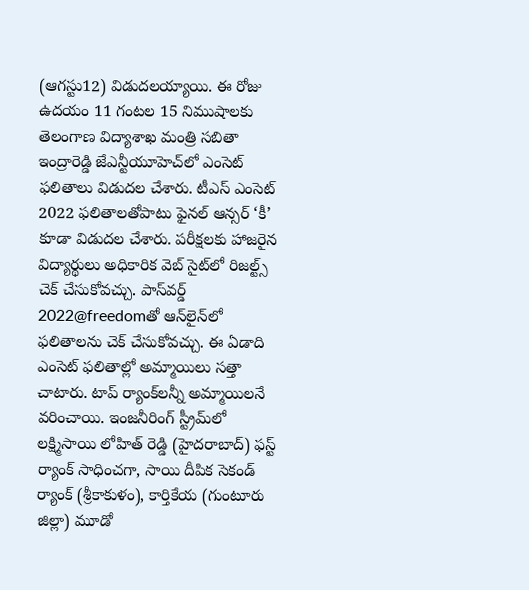(ఆగస్టు12) విడుదలయ్యాయి. ఈ రోజు ఉదయం 11 గంటల 15 నిముషాలకు తెలంగాణ విద్యాశాఖ మంత్రి సబితా ఇంద్రారెడ్డి జేఎన్టీయూహెచ్‌లో ఎంసెట్‌ ఫలితాలు విడుదల చేశారు. టీఎస్‌ ఎంసెట్‌ 2022 ఫలితాలతోపాటు ఫైనల్ ఆన్సర్‌ ‘కీ’ కూడా విడుదల చేశారు. పరీక్షలకు హాజరైన విద్యార్థులు అధికారిక వెబ్ సైట్‌లో రిజల్ట్స్‌ చెక్ చేసుకోవచ్చు. పాస్‌వర్డ్‌ 2022@freedomతో ఆన్‌లైన్‌లో ఫలితాలను చెక్‌ చేసుకోవచ్చు. ఈ ఏడాది ఎంసెట్‌ ఫలితాల్లో అమ్మాయిలు సత్తా చాటారు. టాప్‌ ర్యాంక్‌లన్నీ అమ్మాయిలనే వరించాయి. ఇంజనీరింగ్‌ స్ట్రీమ్‌లో లక్ష్మిసాయి లోహిత్‌ రెడ్డి (హైదరాబాద్‌) ఫస్ట్‌ ర్యాంక్‌ సాధించగా, సాయి దీపిక సెకండ్‌ ర్యాంక్‌ (శ్రీకాకుళం), కార్తికేయ (గుంటూరు జిల్లా) మూడో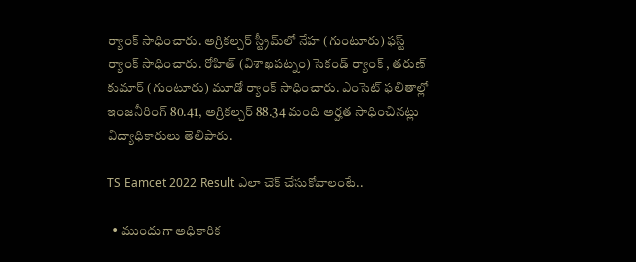ర్యాంక్‌ సాధించారు. అగ్రికల్చర్ స్ట్రీమ్‌లో నేహ (గుంటూరు) ఫస్ట్‌ ర్యాంక్ సాధించారు. రోహిత్‌ (విశాఖపట్నం) సెకండ్‌ ర్యాంక్‌ , తరుణ్‌ కుమార్‌ (గుంటూరు) మూడో ర్యాంక్ సాధించారు. ఎంసెట్ ఫలితాల్లో ఇంజనీరింగ్‌ 80.41, అగ్రికల్చర్‌ 88.34 మంది అర్హత సాధించినట్లు విద్యాధికారులు తెలిపారు.

TS Eamcet 2022 Result ఎలా చెక్‌ చేసుకోవాలంటే..

  • ముందుగా అధికారిక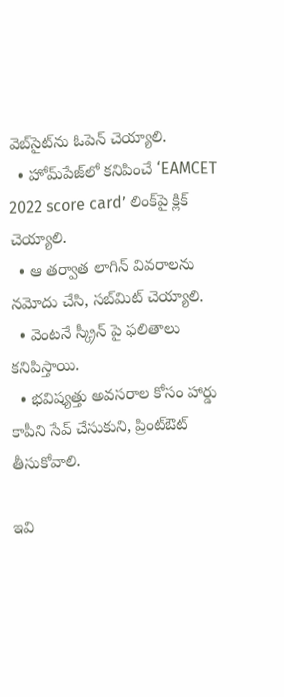వెబ్‌సైట్‌ను ఓపెన్‌ చెయ్యాలి.
  • హోమ్‌పేజ్‌లో కనిపించే ‘EAMCET 2022 score card’ లింక్‌పై క్లిక్‌ చెయ్యాలి.
  • ఆ తర్వాత లాగిన్‌ వివరాలను నమోదు చేసి, సబ్‌మిట్‌ చెయ్యాలి.
  • వెంటనే స్క్రీన్‌ పై ఫలితాలు కనిపిస్తాయి.
  • భవిష్యత్తు అవసరాల కోసం హార్డు కాపీని సేవ్‌ చేసుకుని, ప్రింట్‌ఔట్‌ తీసుకోవాలి.

ఇవి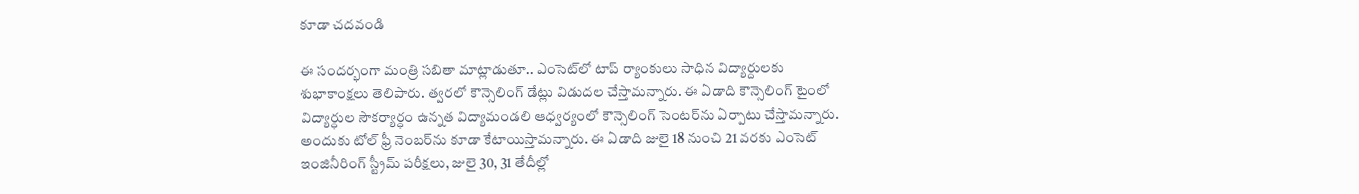కూడా చదవండి

ఈ సందర్భంగా మంత్రి సబితా మాట్లాడుతూ.. ఎంసెట్‌లో టాప్‌ ర్యాంకులు సాధిన విద్యార్దులకు శుభాకాంక్షలు తెలిపారు. త్వరలో కౌన్సెలింగ్‌ డేట్లు విడుదల చేస్తామన్నారు. ఈ ఏడాది కౌన్సెలింగ్‌ టైంలో విద్యార్ధుల సౌకర్యార్ధం ఉన్నత విద్యామండలి ఆధ్వర్యంలో కౌన్సెలింగ్‌ సెంటర్‌ను ఏర్పాటు చేస్తామన్నారు. అందుకు టోల్‌ ఫ్రీ నెంబర్‌ను కూడా కేటాయిస్తామన్నారు. ఈ ఏడాది జులై 18 నుంచి 21 వరకు ఎంసెట్‌ ఇంజినీరింగ్‌ స్ట్రీమ్‌ పరీక్షలు, జులై 30, 31 తేదీల్లో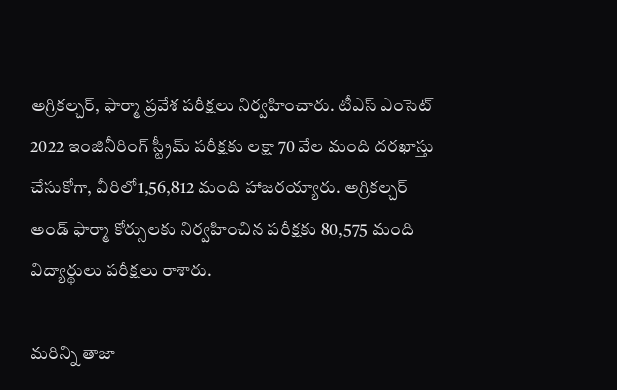అగ్రికల్చర్‌, ఫార్మా ప్రవేశ పరీక్షలు నిర్వహించారు. టీఎస్‌ ఎంసెట్‌ 2022 ఇంజినీరింగ్‌ స్ట్రీమ్‌ పరీక్షకు లక్షా 70 వేల మంది దరఖాస్తు చేసుకోగా, వీరిలో1,56,812 మంది హాజరయ్యారు. అగ్రికల్చర్‌ అండ్‌ ఫార్మా కోర్సులకు నిర్వహించిన పరీక్షకు 80,575 మంది విద్యార్థులు పరీక్షలు రాశారు.

మరిన్ని తాజా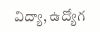విద్యా, ఉద్యోగ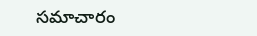సమాచారం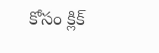కోసం క్లిక్‌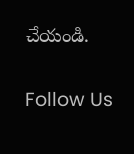చేయండి.

Follow Us